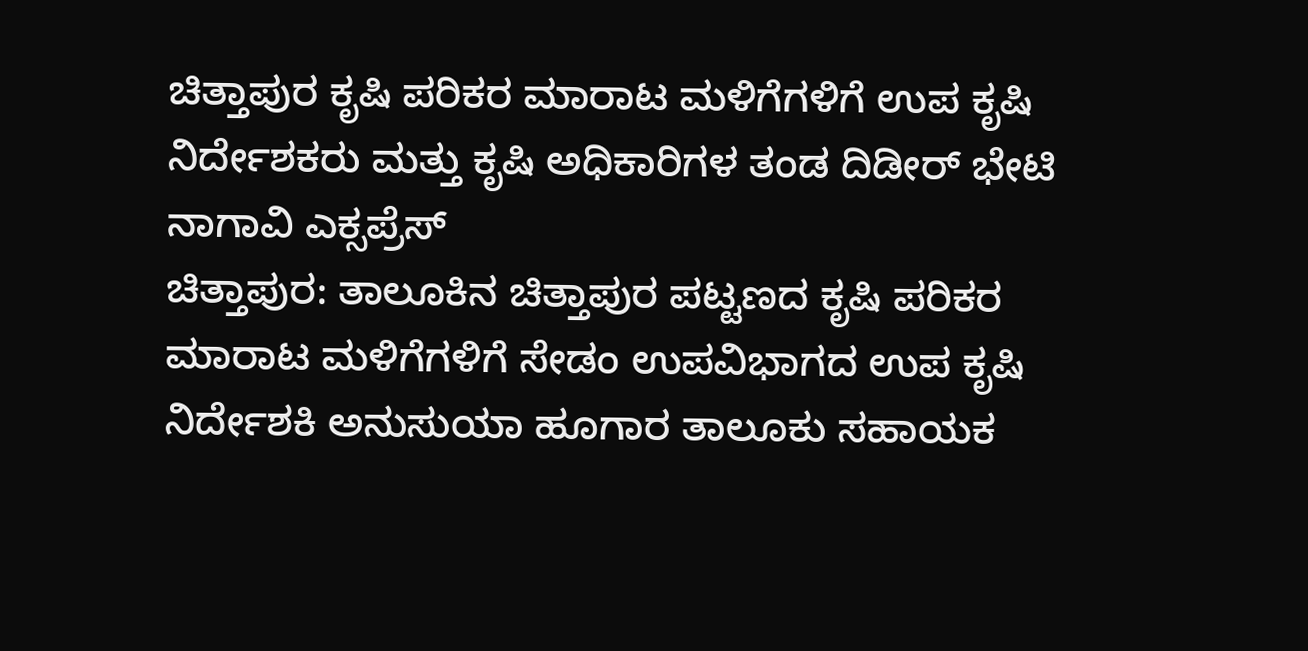ಚಿತ್ತಾಪುರ ಕೃಷಿ ಪರಿಕರ ಮಾರಾಟ ಮಳಿಗೆಗಳಿಗೆ ಉಪ ಕೃಷಿ ನಿರ್ದೇಶಕರು ಮತ್ತು ಕೃಷಿ ಅಧಿಕಾರಿಗಳ ತಂಡ ದಿಡೀರ್ ಭೇಟಿ
ನಾಗಾವಿ ಎಕ್ಸಪ್ರೆಸ್
ಚಿತ್ತಾಪುರ: ತಾಲೂಕಿನ ಚಿತ್ತಾಪುರ ಪಟ್ಟಣದ ಕೃಷಿ ಪರಿಕರ ಮಾರಾಟ ಮಳಿಗೆಗಳಿಗೆ ಸೇಡಂ ಉಪವಿಭಾಗದ ಉಪ ಕೃಷಿ ನಿರ್ದೇಶಕಿ ಅನುಸುಯಾ ಹೂಗಾರ ತಾಲೂಕು ಸಹಾಯಕ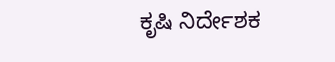ಕೃಷಿ ನಿರ್ದೇಶಕ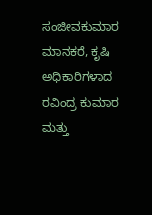ಸಂಜೀವಕುಮಾರ ಮಾನಕರೆ, ಕೃಷಿ ಅಧಿಕಾರಿಗಳಾದ ರವಿಂದ್ರ ಕುಮಾರ ಮತ್ತು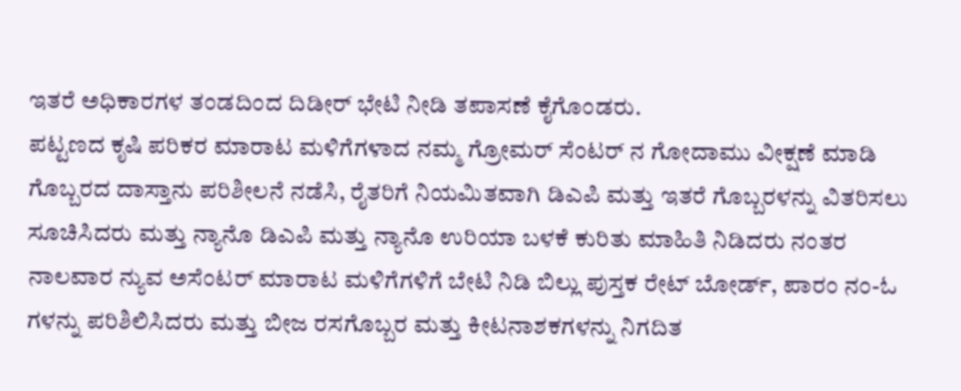ಇತರೆ ಅಧಿಕಾರಗಳ ತಂಡದಿಂದ ದಿಡೀರ್ ಭೇಟಿ ನೀಡಿ ತಪಾಸಣೆ ಕೈಗೊಂಡರು.
ಪಟ್ಟಣದ ಕೃಷಿ ಪರಿಕರ ಮಾರಾಟ ಮಳಿಗೆಗಳಾದ ನಮ್ಮ ಗ್ರೋಮರ್ ಸೆಂಟರ್ ನ ಗೋದಾಮು ವೀಕ್ಷಣೆ ಮಾಡಿ ಗೊಬ್ಬರದ ದಾಸ್ತಾನು ಪರಿಶೀಲನೆ ನಡೆಸಿ, ರೈತರಿಗೆ ನಿಯಮಿತವಾಗಿ ಡಿಎಪಿ ಮತ್ತು ಇತರೆ ಗೊಬ್ಬರಳನ್ನು ವಿತರಿಸಲು ಸೂಚಿಸಿದರು ಮತ್ತು ನ್ಯಾನೊ ಡಿಎಪಿ ಮತ್ತು ನ್ಯಾನೊ ಉರಿಯಾ ಬಳಕೆ ಕುರಿತು ಮಾಹಿತಿ ನಿಡಿದರು ನಂತರ ನಾಲವಾರ ನ್ಯುವ ಅಸೆಂಟರ್ ಮಾರಾಟ ಮಳಿಗೆಗಳಿಗೆ ಬೇಟಿ ನಿಡಿ ಬಿಲ್ಲು ಪುಸ್ತಕ ರೇಟ್ ಬೋರ್ಡ್, ಪಾರಂ ನಂ-ಓ ಗಳನ್ನು ಪರಿಶಿಲಿಸಿದರು ಮತ್ತು ಬೀಜ ರಸಗೊಬ್ಬರ ಮತ್ತು ಕೀಟನಾಶಕಗಳನ್ನು ನಿಗದಿತ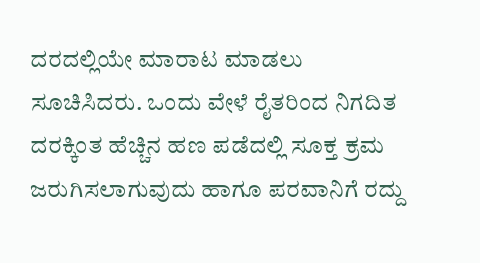ದರದಲ್ಲಿಯೇ ಮಾರಾಟ ಮಾಡಲು ಸೂಚಿಸಿದರು. ಒಂದು ವೇಳೆ ರೈತರಿಂದ ನಿಗದಿತ ದರಕ್ಕಿಂತ ಹೆಚ್ಚಿನ ಹಣ ಪಡೆದಲ್ಲಿ ಸೂಕ್ತ ಕ್ರಮ ಜರುಗಿಸಲಾಗುವುದು ಹಾಗೂ ಪರವಾನಿಗೆ ರದ್ದು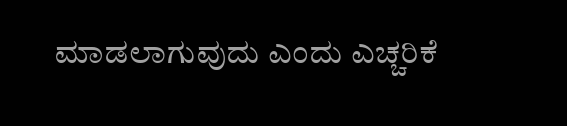ಮಾಡಲಾಗುವುದು ಎಂದು ಎಚ್ಚರಿಕೆ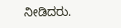ನೀಡಿದರು.